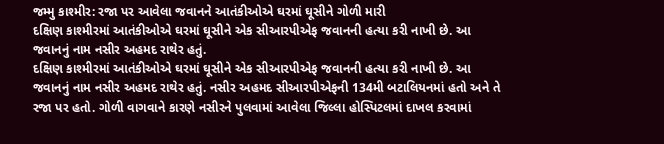જમ્મુ કાશ્મીર: રજા પર આવેલા જવાનને આતંકીઓએ ઘરમાં ઘૂસીને ગોળી મારી
દક્ષિણ કાશ્મીરમાં આતંકીઓએ ઘરમાં ઘૂસીને એક સીઆરપીએફ જવાનની હત્યા કરી નાખી છે. આ જવાનનું નામ નસીર અહમદ રાથેર હતું.
દક્ષિણ કાશ્મીરમાં આતંકીઓએ ઘરમાં ઘૂસીને એક સીઆરપીએફ જવાનની હત્યા કરી નાખી છે. આ જવાનનું નામ નસીર અહમદ રાથેર હતું. નસીર અહમદ સીઆરપીએફની 134મી બટાલિયનમાં હતો અને તે રજા પર હતો. ગોળી વાગવાને કારણે નસીરને પુલવામાં આવેલા જિલ્લા હોસ્પિટલમાં દાખલ કરવામાં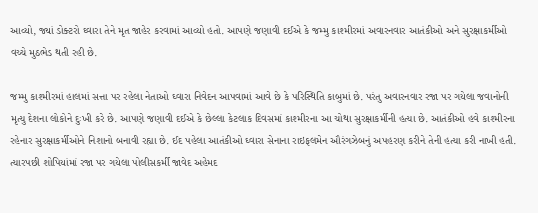આવ્યો, જ્યાં ડોક્ટરો ઘ્વારા તેને મૃત જાહેર કરવામાં આવ્યો હતો. આપણે જણાવી દઈએ કે જમ્મુ કાશ્મીરમાં અવારનવાર આતંકીઓ અને સુરક્ષાકર્મીઓ વચ્ચે મુઠભેડ થતી રહી છે.

જમ્મુ કાશ્મીરમાં હાલમાં સત્તા પર રહેલા નેતાઓ ઘ્વારા નિવેદન આપવામાં આવે છે કે પરિસ્થિતિ કાબુમાં છે. પરંતુ અવારનવાર રજા પર ગયેલા જવાનોની મૃત્યુ દેશના લોકોને દુઃખી કરે છે. આપણે જણાવી દઈએ કે છેલ્લા કેટલાક દિવસમાં કાશ્મીરના આ ચોથા સુરક્ષાકર્મીની હત્યા છે. આતંકીઓ હવે કાશ્મીરના રહેનાર સુરક્ષાકર્મીઓને નિશાનો બનાવી રહ્યા છે. ઈદ પહેલા આતંકીઓ ઘ્વારા સેનાના રાઇફલમેન ઔરંગઝેબનું અપહરણ કરીને તેની હત્યા કરી નાખી હતી.
ત્યારપછી શોપિયાંમાં રજા પર ગયેલા પોલીસકર્મી જાવેદ અહેમદ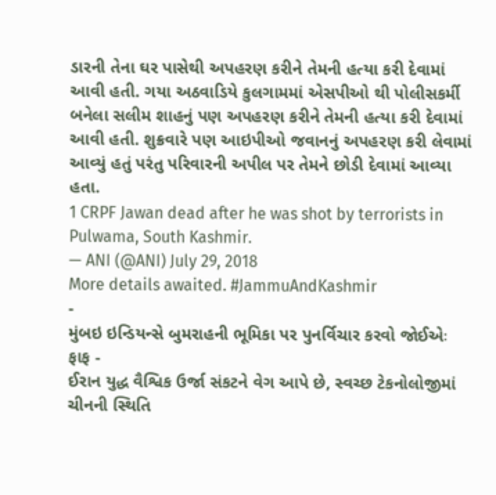ડારની તેના ઘર પાસેથી અપહરણ કરીને તેમની હત્યા કરી દેવામાં આવી હતી. ગયા અઠવાડિયે કુલગામમાં એસપીઓ થી પોલીસકર્મી બનેલા સલીમ શાહનું પણ અપહરણ કરીને તેમની હત્યા કરી દેવામાં આવી હતી. શુક્રવારે પણ આઇપીઓ જવાનનું અપહરણ કરી લેવામાં આવ્યું હતું પરંતુ પરિવારની અપીલ પર તેમને છોડી દેવામાં આવ્યા હતા.
1 CRPF Jawan dead after he was shot by terrorists in Pulwama, South Kashmir.
— ANI (@ANI) July 29, 2018
More details awaited. #JammuAndKashmir
-
મુંબઇ ઇન્ડિયન્સે બુમરાહની ભૂમિકા પર પુનર્વિચાર કરવો જોઈએઃ ફાફ -
ઈરાન યુદ્ધ વૈશ્વિક ઉર્જા સંકટને વેગ આપે છે, સ્વચ્છ ટેકનોલોજીમાં ચીનની સ્થિતિ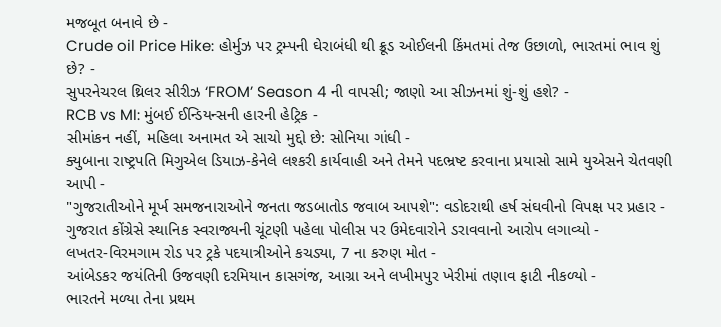મજબૂત બનાવે છે -
Crude oil Price Hike: હોર્મુઝ પર ટ્રમ્પની ઘેરાબંધી થી ક્રૂડ ઓઈલની કિંમતમાં તેજ ઉછાળો, ભારતમાં ભાવ શું છે? -
સુપરનેચરલ થ્રિલર સીરીઝ ‘FROM’ Season 4 ની વાપસી; જાણો આ સીઝનમાં શું-શું હશે? -
RCB vs MI: મુંબઈ ઈન્ડિયન્સની હારની હેટ્રિક -
સીમાંકન નહીં, મહિલા અનામત એ સાચો મુદ્દો છે: સોનિયા ગાંધી -
ક્યુબાના રાષ્ટ્રપતિ મિગુએલ ડિયાઝ-કેનેલે લશ્કરી કાર્યવાહી અને તેમને પદભ્રષ્ટ કરવાના પ્રયાસો સામે યુએસને ચેતવણી આપી -
"ગુજરાતીઓને મૂર્ખ સમજનારાઓને જનતા જડબાતોડ જવાબ આપશે": વડોદરાથી હર્ષ સંઘવીનો વિપક્ષ પર પ્રહાર -
ગુજરાત કોંગ્રેસે સ્થાનિક સ્વરાજ્યની ચૂંટણી પહેલા પોલીસ પર ઉમેદવારોને ડરાવવાનો આરોપ લગાવ્યો -
લખતર-વિરમગામ રોડ પર ટ્રકે પદયાત્રીઓને કચડ્યા, 7 ના કરુણ મોત -
આંબેડકર જયંતિની ઉજવણી દરમિયાન કાસગંજ, આગ્રા અને લખીમપુર ખેરીમાં તણાવ ફાટી નીકળ્યો -
ભારતને મળ્યા તેના પ્રથમ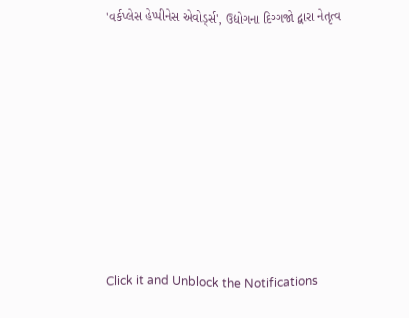'વર્કપ્લેસ હેપ્પીનેસ એવોર્ડ્સ', ઉદ્યોગના દિગ્ગજો દ્વારા નેતૃત્વ









Click it and Unblock the Notifications